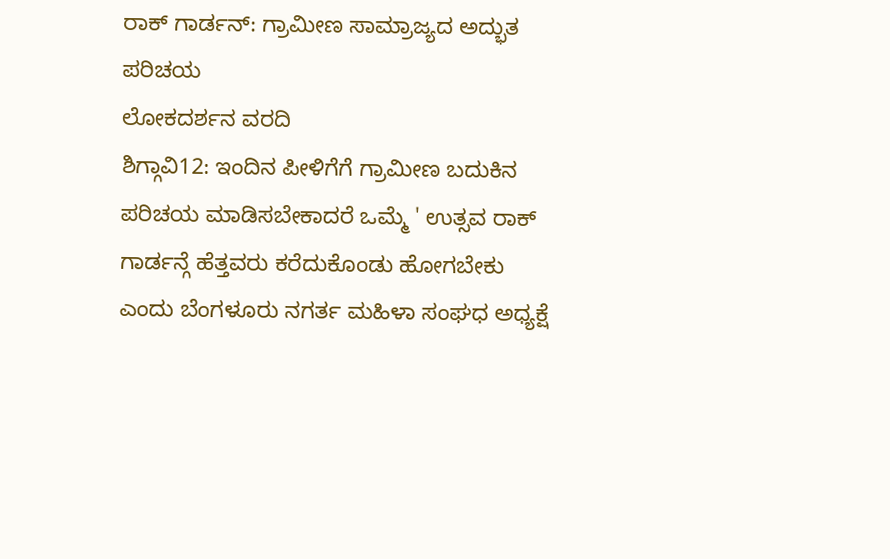ರಾಕ್ ಗಾರ್ಡನ್: ಗ್ರಾಮೀಣ ಸಾಮ್ರಾಜ್ಯದ ಅದ್ಭುತ ಪರಿಚಯ
ಲೋಕದರ್ಶನ ವರದಿ
ಶಿಗ್ಗಾವಿ12: ಇಂದಿನ ಪೀಳಿಗೆಗೆ ಗ್ರಾಮೀಣ ಬದುಕಿನ ಪರಿಚಯ ಮಾಡಿಸಬೇಕಾದರೆ ಒಮ್ಮೆ ' ಉತ್ಸವ ರಾಕ್ ಗಾರ್ಡನ್ಗೆ ಹೆತ್ತವರು ಕರೆದುಕೊಂಡು ಹೋಗಬೇಕು ಎಂದು ಬೆಂಗಳೂರು ನಗರ್ತ ಮಹಿಳಾ ಸಂಘಧ ಅಧ್ಯಕ್ಷೆ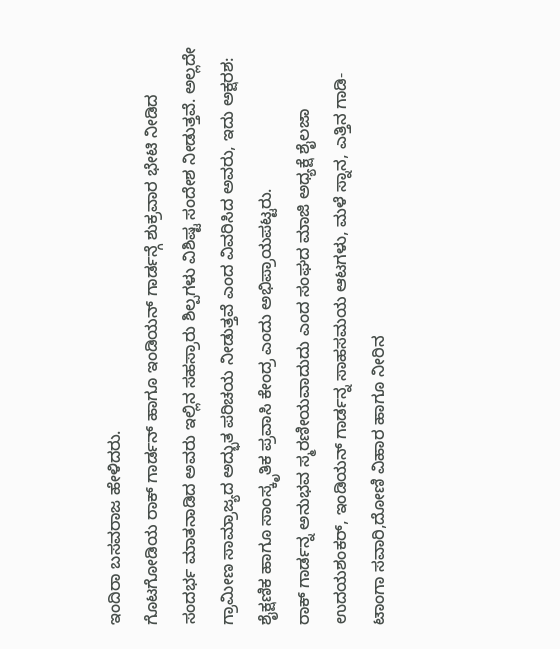ಇಂದಿರಾ ಬಸವರಾಜ ಹೇಳಿದರು.
ಗೊಟಗೋಡಿಯ ರಾಕ್ ಗಾರ್ಡನ್ ಹಾಗೂ ಇಂಡಿಯನ್ ಗಾರ್ಡನ್ಗೆ ಶುಕ್ರವಾರ ಭೇಟಿ ನೀಡಿದ ಸಂದರ್ಭ ಮಾತನಾಡಿದ ಅವರು ಇಲ್ಲಿನ ಸಹಸ್ರಾರು ಶಿಲ್ಪಗಳು ವಿಶಿಷ್ಟ ಸಂದೇಶ ನೀಡುತ್ತವೆ. ಅಲ್ಲದೇ ಗ್ರಾಮೀಣ ಸಾಮ್ರಾಜ್ಯದ ಅದ್ಭುತ ಪರಿಚಯ ನೀಡುತ್ತವೆ ಎಂದ ವಿವರಿಸಿದ ಅವರು, ಇದು ಅಕ್ಷರಶ: ಶೈಕ್ಷಣಿಕ ಹಾಗೂ ಸಾಂಸ್ಕೃತಿಕ ಪ್ರವಾಸಿ ಕೇಂದ್ರ ಎಂದು ಅಭಿಪ್ರಾಯಪಟ್ಟರು.
ರಾಕ್ ಗಾರ್ಡನ್ನ ಅನುಭವ ಸ್ಮರಣೀಯವಾದುದು ಎಂದ ಸಂಘದ ಮಾಜಿ ಅಧ್ಯಕ್ಷೆ ಶೈಲಜಾ ಉದಯಶಂಕರ್, ಇಂಡಿಯನ್ ಗಾರ್ಡನ್ನ ಸಾಹಸಮಯ ಆಟಗಳು, ಮಳೆ ಸ್ನಾನ, ಎತ್ತಿನ ಗಾಡಿ-ಟಾಂಗಾ ಸವಾರಿ,ದೋಣಿ ವಿಹಾರ ಹಾಗೂ ನೀರಿನ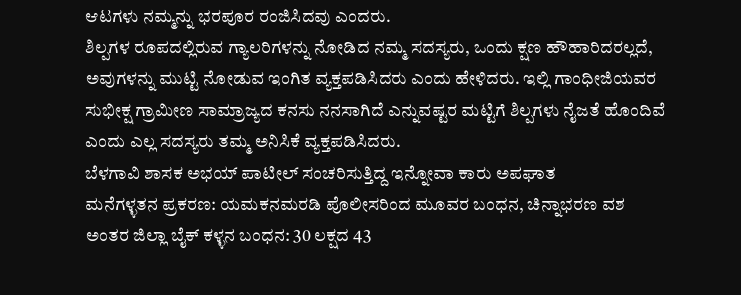ಆಟಗಳು ನಮ್ಮನ್ನು ಭರಪೂರ ರಂಜಿಸಿದವು ಎಂದರು.
ಶಿಲ್ಪಗಳ ರೂಪದಲ್ಲಿರುವ ಗ್ಯಾಲರಿಗಳನ್ನು ನೋಡಿದ ನಮ್ಮ ಸದಸ್ಯರು, ಒಂದು ಕ್ಷಣ ಹೌಹಾರಿದರಲ್ಲದೆ, ಅವುಗಳನ್ನು ಮುಟ್ಟಿ ನೋಡುವ ಇಂಗಿತ ವ್ಯಕ್ತಪಡಿಸಿದರು ಎಂದು ಹೇಳಿದರು. ಇಲ್ಲಿ ಗಾಂಧೀಜಿಯವರ ಸುಭೀಕ್ಷ ಗ್ರಾಮೀಣ ಸಾಮ್ರಾಜ್ಯದ ಕನಸು ನನಸಾಗಿದೆ ಎನ್ನುವಷ್ಟರ ಮಟ್ಟಿಗೆ ಶಿಲ್ಪಗಳು ನೈಜತೆ ಹೊಂದಿವೆ ಎಂದು ಎಲ್ಲ ಸದಸ್ಯರು ತಮ್ಮ ಅನಿಸಿಕೆ ವ್ಯಕ್ತಪಡಿಸಿದರು.
ಬೆಳಗಾವಿ ಶಾಸಕ ಅಭಯ್ ಪಾಟೀಲ್ ಸಂಚರಿಸುತ್ತಿದ್ದ ಇನ್ನೋವಾ ಕಾರು ಅಪಘಾತ
ಮನೆಗಳ್ಳತನ ಪ್ರಕರಣ: ಯಮಕನಮರಡಿ ಪೊಲೀಸರಿಂದ ಮೂವರ ಬಂಧನ, ಚಿನ್ನಾಭರಣ ವಶ
ಅಂತರ ಜಿಲ್ಲಾ ಬೈಕ್ ಕಳ್ಳನ ಬಂಧನ: 30 ಲಕ್ಷದ 43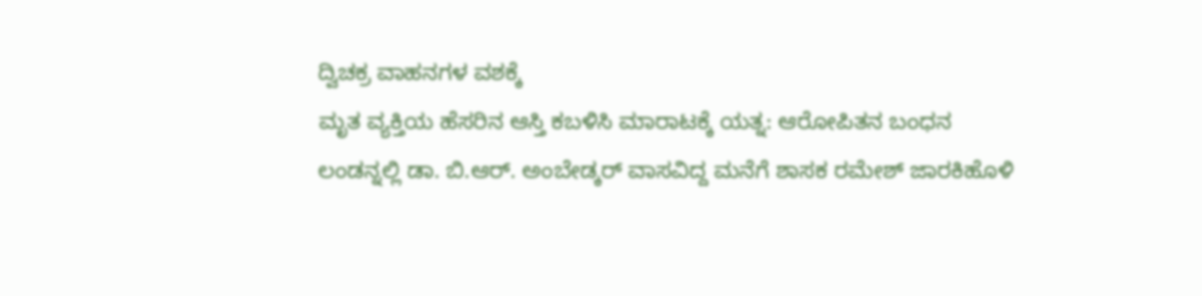ದ್ವಿಚಕ್ರ ವಾಹನಗಳ ವಶಕ್ಕೆ
ಮೃತ ವ್ಯಕ್ತಿಯ ಹೆಸರಿನ ಆಸ್ತಿ ಕಬಳಿಸಿ ಮಾರಾಟಕ್ಕೆ ಯತ್ನ: ಆರೋಪಿತನ ಬಂಧನ
ಲಂಡನ್ನಲ್ಲಿ ಡಾ. ಬಿ.ಆರ್. ಅಂಬೇಡ್ಕರ್ ವಾಸವಿದ್ದ ಮನೆಗೆ ಶಾಸಕ ರಮೇಶ್ ಜಾರಕಿಹೊಳಿ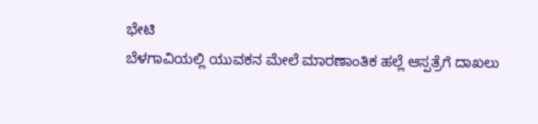ಭೇಟಿ
ಬೆಳಗಾವಿಯಲ್ಲಿ ಯುವಕನ ಮೇಲೆ ಮಾರಣಾಂತಿಕ ಹಲ್ಲೆ ಆಸ್ಪತ್ರೆಗೆ ದಾಖಲು